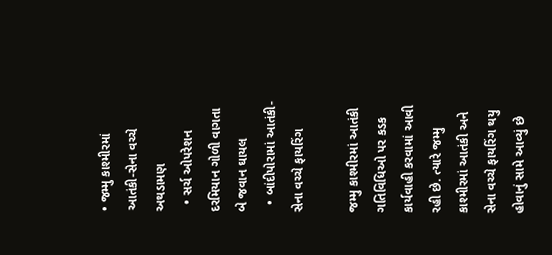• જમ્મુ કાશ્મીરમાં આતંકી-સેના વચ્ચે અથડામણ
  • સર્ચ ઓપરેશન દરમિયાન ગોળી વાગતા બે જવાન ઘાયલ
  • બાંદીપોરામાં આતંકી-સેના વચ્ચે ફાયરિંગ

જમ્મુ કાશ્મીરમાં આતંકી ગતિવિધિઓ પર કડક કાર્યવાહી કરવામાં આવી રહી છે. ત્યારે જમ્મુ કાશ્મીરમાં આતંકી અને સેના વચ્ચે ફાયરિંગ થયુ હોવાનું સામે આવ્યું છે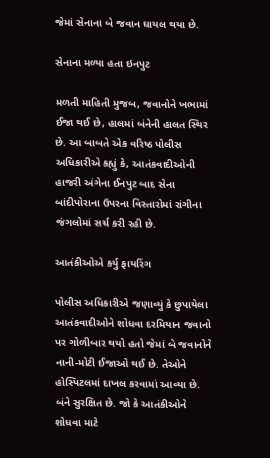જેમાં સેનાના બે જવાન ઘાયલ થયા છે.

સેનાના મળ્યા હતા ઇનપુટ

મળતી માહિતી મુજબ, જવાનોને ખભામાં ઈજા થઈ છે, હાલમાં બંનેની હાલત સ્થિર છે. આ બાબતે એક વરિષ્ઠ પોલીસ અધિકારીએ કહ્યું કે, આતંકવાદીઓની હાજરી અંગેના ઈનપુટ બાદ સેના બાંદીપોરાના ઉપરના વિસ્તારોમાં રાંગીના જંગલોમાં સર્ચ કરી રહી છે.

આતંકીઓએ કર્યુ ફાયરિંગ

પોલીસ અધિકારીએ જણાવ્યું કે છુપાયેલા આતંકવાદીઓને શોધવા દરમિયાન જવાનો પર ગોળીબાર થયો હતો જેમાં બે જવાનોને નાની-મોટી ઈજાઓ થઈ છે. તેઓને હોસ્પિટલમાં દાખલ કરવામાં આવ્યા છે. બંને સુરક્ષિત છે. જો કે આતંકીઓને શોધવા માટે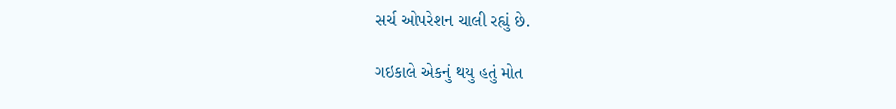સર્ચ ઓપરેશન ચાલી રહ્યું છે.

ગઇકાલે એકનું થયુ હતું મોત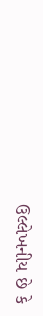ઉલ્લેખનીય છે કે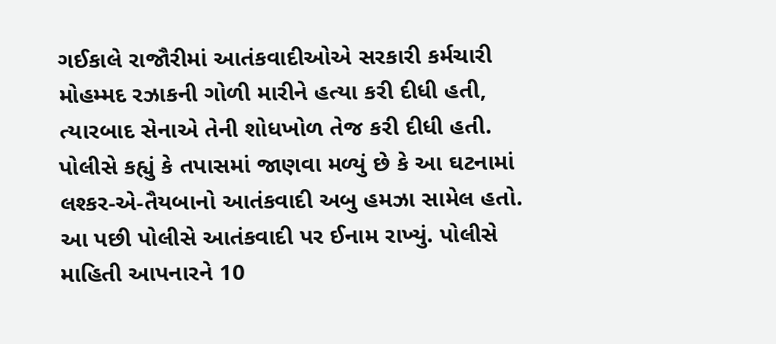ગઈકાલે રાજૌરીમાં આતંકવાદીઓએ સરકારી કર્મચારી મોહમ્મદ રઝાકની ગોળી મારીને હત્યા કરી દીધી હતી, ત્યારબાદ સેનાએ તેની શોધખોળ તેજ કરી દીધી હતી. પોલીસે કહ્યું કે તપાસમાં જાણવા મળ્યું છે કે આ ઘટનામાં લશ્કર-એ-તૈયબાનો આતંકવાદી અબુ હમઝા સામેલ હતો. આ પછી પોલીસે આતંકવાદી પર ઈનામ રાખ્યું. પોલીસે માહિતી આપનારને 10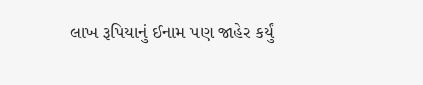લાખ રૂપિયાનું ઈનામ પણ જાહેર કર્યું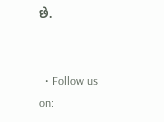છે.


  • Follow us on: